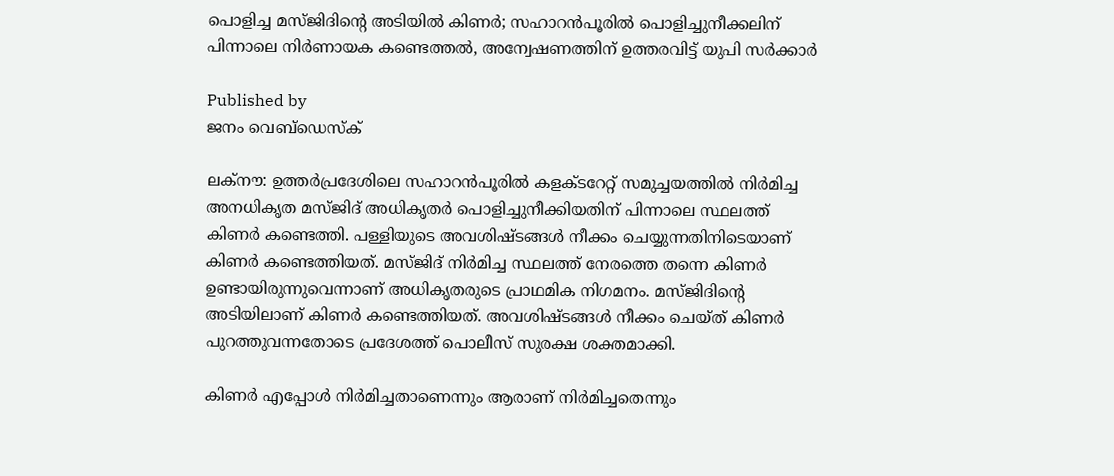പൊളിച്ച മസ്ജിദിന്റെ അടിയില്‍ കിണര്‍; സഹാറന്‍പൂരില്‍ പൊളിച്ചുനീക്കലിന് പിന്നാലെ നിര്‍ണായക കണ്ടെത്തല്‍, അന്വേഷണത്തിന് ഉത്തരവിട്ട് യുപി സര്‍ക്കാര്‍

Published by
ജനം വെബ്‌ഡെസ്ക്

ലക്നൗ: ഉത്തര്‍പ്രദേശിലെ സഹാറന്‍പൂരില്‍ കളക്ടറേറ്റ് സമുച്ചയത്തില്‍ നിര്‍മിച്ച അനധികൃത മസ്ജിദ് അധികൃതര്‍ പൊളിച്ചുനീക്കിയതിന് പിന്നാലെ സ്ഥലത്ത് കിണര്‍ കണ്ടെത്തി. പള്ളിയുടെ അവശിഷ്ടങ്ങള്‍ നീക്കം ചെയ്യുന്നതിനിടെയാണ് കിണര്‍ കണ്ടെത്തിയത്. മസ്ജിദ് നിര്‍മിച്ച സ്ഥലത്ത് നേരത്തെ തന്നെ കിണര്‍ ഉണ്ടായിരുന്നുവെന്നാണ് അധികൃതരുടെ പ്രാഥമിക നിഗമനം. മസ്ജിദിന്റെ അടിയിലാണ് കിണര്‍ കണ്ടെത്തിയത്. അവശിഷ്ടങ്ങള്‍ നീക്കം ചെയ്ത് കിണര്‍ പുറത്തുവന്നതോടെ പ്രദേശത്ത് പൊലീസ് സുരക്ഷ ശക്തമാക്കി.

കിണര്‍ എപ്പോള്‍ നിര്‍മിച്ചതാണെന്നും ആരാണ് നിര്‍മിച്ചതെന്നും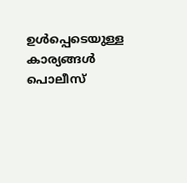ഉള്‍പ്പെടെയുള്ള കാര്യങ്ങള്‍ പൊലീസ്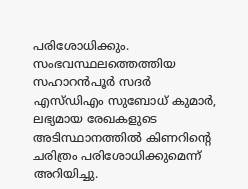പരിശോധിക്കും. സംഭവസ്ഥലത്തെത്തിയ സഹാറന്‍പൂര്‍ സദര്‍ എസ്ഡിഎം സുബോധ് കുമാര്‍, ലഭ്യമായ രേഖകളുടെ അടിസ്ഥാനത്തില്‍ കിണറിന്റെ ചരിത്രം പരിശോധിക്കുമെന്ന് അറിയിച്ചു.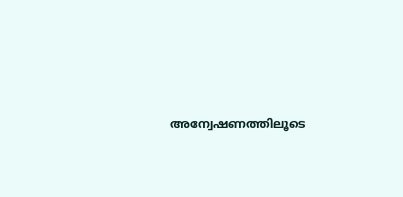അന്വേഷണത്തിലൂടെ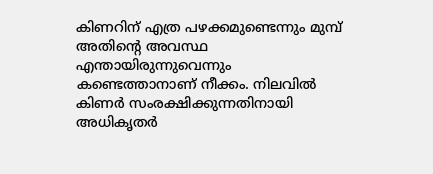കിണറിന് എത്ര പഴക്കമുണ്ടെന്നും മുമ്പ് അതിന്റെ അവസ്ഥ എന്തായിരുന്നുവെന്നും കണ്ടെത്താനാണ് നീക്കം. നിലവില്‍ കിണര്‍ സംരക്ഷിക്കുന്നതിനായി അധികൃതര്‍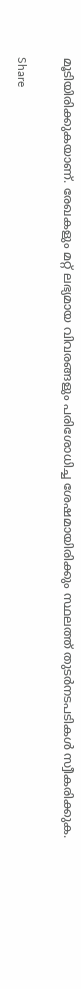മൂടിയിരിക്കുകയാണ്. രേഖകളും മറ്റ് ലഭ്യമായ വിവരങ്ങളും പരിശോധിച്ച ശേഷമായിരിക്കും സ്ഥലത്ത് തുടര്‍നടപടികള്‍ സ്വീകരിക്കുക.

Share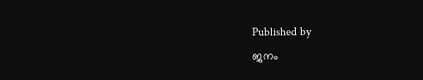Published by
ജനം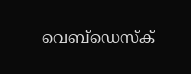വെബ്‌ഡെസ്ക്